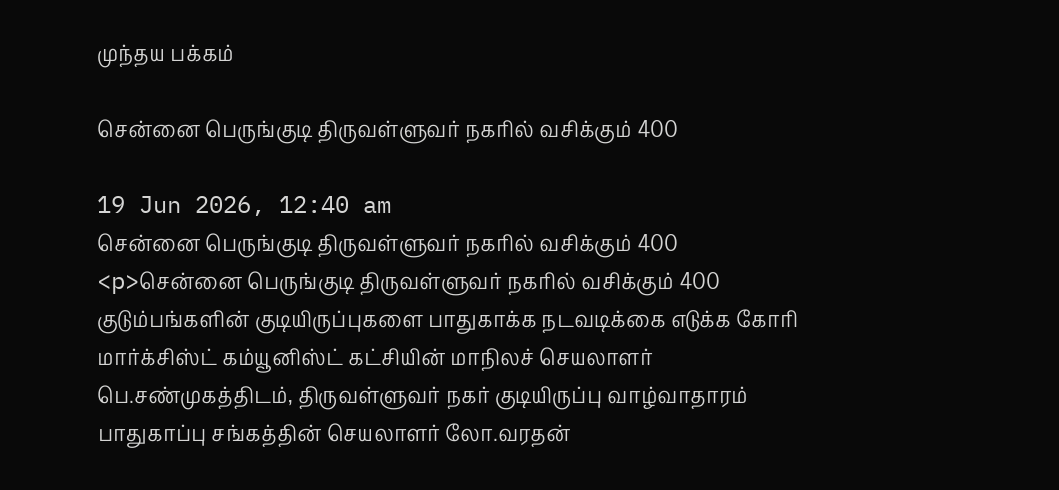முந்தய பக்கம்

சென்னை பெருங்குடி திருவள்ளுவர் நகரில் வசிக்கும் 400

19 Jun 2026, 12:40 am
சென்னை பெருங்குடி திருவள்ளுவர் நகரில் வசிக்கும் 400
<p>சென்னை பெருங்குடி திருவள்ளுவர் நகரில் வசிக்கும் 400 குடும்பங்களின் குடியிருப்புகளை பாதுகாக்க நடவடிக்கை எடுக்க கோரி மார்க்சிஸ்ட் கம்யூனிஸ்ட் கட்சியின் மாநிலச் செயலாளர் பெ.சண்முகத்திடம், திருவள்ளுவர் நகர் குடியிருப்பு வாழ்வாதாரம் பாதுகாப்பு சங்கத்தின் செயலாளர் லோ.வரதன்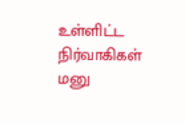உள்ளிட்ட நிர்வாகிகள் மனு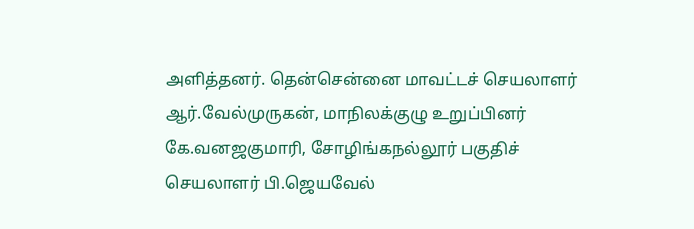அளித்தனர். தென்சென்னை மாவட்டச் செயலாளர் ஆர்.வேல்முருகன், மாநிலக்குழு உறுப்பினர் கே.வனஜகுமாரி, சோழிங்கநல்லூர் பகுதிச் செயலாளர் பி.ஜெயவேல்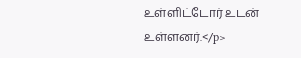உள்ளிட்டோர் உடன் உள்ளனர்.</p>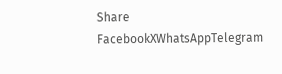Share
FacebookXWhatsAppTelegram